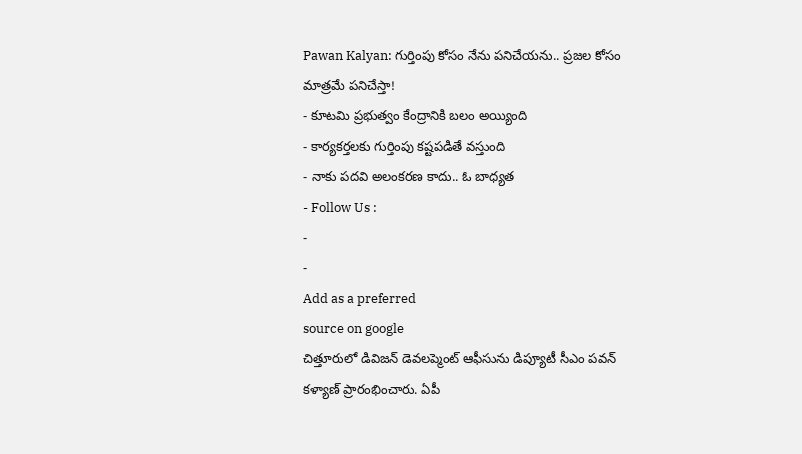Pawan Kalyan: గుర్తింపు కోసం నేను పనిచేయను.. ప్రజల కోసం మాత్రమే పనిచేస్తా!
- కూటమి ప్రభుత్వం కేంద్రానికి బలం అయ్యింది
- కార్యకర్తలకు గుర్తింపు కష్టపడితే వస్తుంది
- నాకు పదవి అలంకరణ కాదు.. ఓ బాధ్యత
- Follow Us :
-
-
Add as a preferred
source on google
చిత్తూరులో డివిజన్ డెవలప్మెంట్ ఆఫీసును డిప్యూటీ సీఎం పవన్ కళ్యాణ్ ప్రారంభించారు. ఏపీ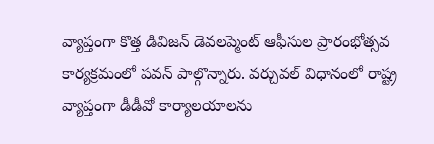వ్యాప్తంగా కొత్త డివిజన్ డెవలప్మెంట్ ఆఫీసుల ప్రారంభోత్సవ కార్యక్రమంలో పవన్ పాల్గొన్నారు. వర్చువల్ విధానంలో రాష్ట్ర వ్యాప్తంగా డీడీవో కార్యాలయాలను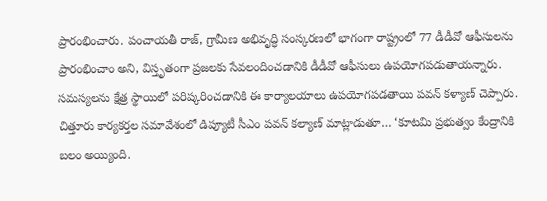ప్రారంభించారు. పంచాయతీ రాజ్, గ్రామీణ అభివృద్ధి సంస్కరణలో భాగంగా రాష్ట్రంలో 77 డీడీవో ఆఫీసులను ప్రారంభించాం అని, విస్తృతంగా ప్రజలకు సేవలందించడానికి డీడీవో ఆఫీసులు ఉపయోగపడుతాయన్నారు. సమస్యలను క్షేత్ర స్థాయిలో పరిష్కరించడానికి ఈ కార్యాలయాలు ఉపయోగపడతాయి పవన్ కళ్యాణ్ చెప్పారు.
చిత్తూరు కార్యకర్తల సమావేశంలో డిప్యూటీ సీఎం పవన్ కల్యాణ్ మాట్లాడుతూ… ‘కూటమి ప్రభుత్వం కేంద్రానికి బలం అయ్యింది.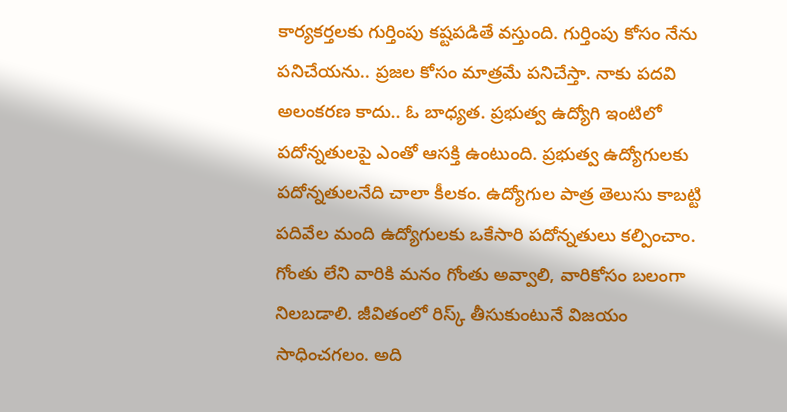కార్యకర్తలకు గుర్తింపు కష్టపడితే వస్తుంది. గుర్తింపు కోసం నేను పనిచేయను.. ప్రజల కోసం మాత్రమే పనిచేస్తా. నాకు పదవి అలంకరణ కాదు.. ఓ బాధ్యత. ప్రభుత్వ ఉద్యోగి ఇంటిలో పదోన్నతులపై ఎంతో ఆసక్తి ఉంటుంది. ప్రభుత్వ ఉద్యోగులకు పదోన్నతులనేది చాలా కీలకం. ఉద్యోగుల పాత్ర తెలుసు కాబట్టి పదివేల మంది ఉద్యోగులకు ఒకేసారి పదోన్నతులు కల్పించాం. గోంతు లేని వారికి మనం గోంతు అవ్వాలి, వారికోసం బలంగా నిలబడాలి. జీవితంలో రిస్క్ తీసుకుంటునే విజయం సాధించగలం. అది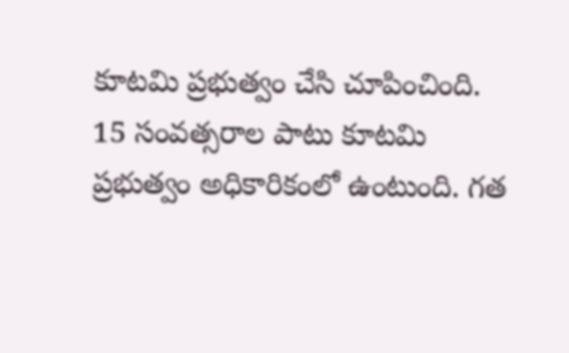కూటమి ప్రభుత్వం చేసి చూపించింది. 15 సంవత్సరాల పాటు కూటమి ప్రభుత్వం అధికారికంలో ఉంటుంది. గత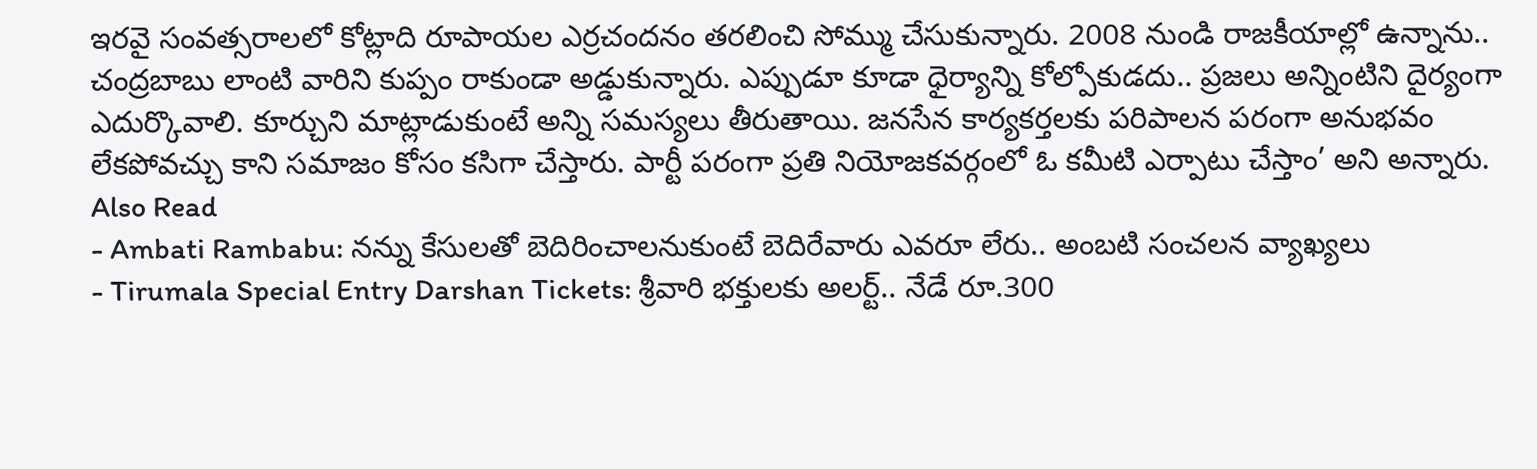ఇరవై సంవత్సరాలలో కోట్లాది రూపాయల ఎర్రచందనం తరలించి సోమ్ము చేసుకున్నారు. 2008 నుండి రాజకీయాల్లో ఉన్నాను.. చంద్రబాబు లాంటి వారిని కుప్పం రాకుండా అడ్డుకున్నారు. ఎప్పుడూ కూడా ధైర్యాన్ని కోల్పోకుడదు.. ప్రజలు అన్నింటిని దైర్యంగా ఎదుర్కొవాలి. కూర్చుని మాట్లాడుకుంటే అన్ని సమస్యలు తీరుతాయి. జనసేన కార్యకర్తలకు పరిపాలన పరంగా అనుభవం లేకపోవచ్చు కాని సమాజం కోసం కసిగా చేస్తారు. పార్టీ పరంగా ప్రతి నియోజకవర్గంలో ఓ కమీటి ఎర్పాటు చేస్తాం’ అని అన్నారు.
Also Read
- Ambati Rambabu: నన్ను కేసులతో బెదిరించాలనుకుంటే బెదిరేవారు ఎవరూ లేరు.. అంబటి సంచలన వ్యాఖ్యలు
- Tirumala Special Entry Darshan Tickets: శ్రీవారి భక్తులకు అలర్ట్.. నేడే రూ.300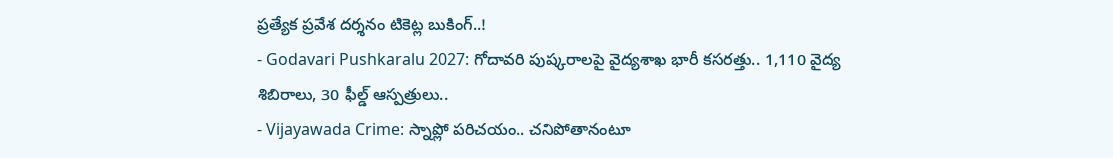ప్రత్యేక ప్రవేశ దర్శనం టికెట్ల బుకింగ్..!
- Godavari Pushkaralu 2027: గోదావరి పుష్కరాలపై వైద్యశాఖ భారీ కసరత్తు.. 1,110 వైద్య శిబిరాలు, 30 ఫీల్డ్ ఆస్పత్రులు..
- Vijayawada Crime: స్నాప్లో పరిచయం.. చనిపోతానంటూ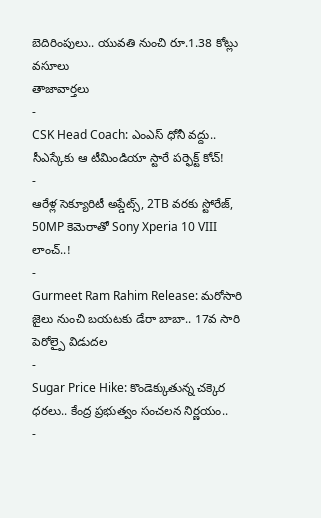బెదిరింపులు.. యువతి నుంచి రూ.1.38 కోట్లు వసూలు
తాజావార్తలు
-
CSK Head Coach: ఎంఎస్ ధోనీ వద్దు.. సీఎస్కేకు ఆ టీమిండియా స్టారే పర్ఫెక్ట్ కోచ్!
-
ఆరేళ్ల సెక్యూరిటీ అప్డేట్స్, 2TB వరకు స్టోరేజ్, 50MP కెమెరాతో Sony Xperia 10 VIII లాంచ్..!
-
Gurmeet Ram Rahim Release: మరోసారి జైలు నుంచి బయటకు డేరా బాబా.. 17వ సారి పెరోల్పై విడుదల
-
Sugar Price Hike: కొండెక్కుతున్న చక్కెర ధరలు.. కేంద్ర ప్రభుత్వం సంచలన నిర్ణయం..
-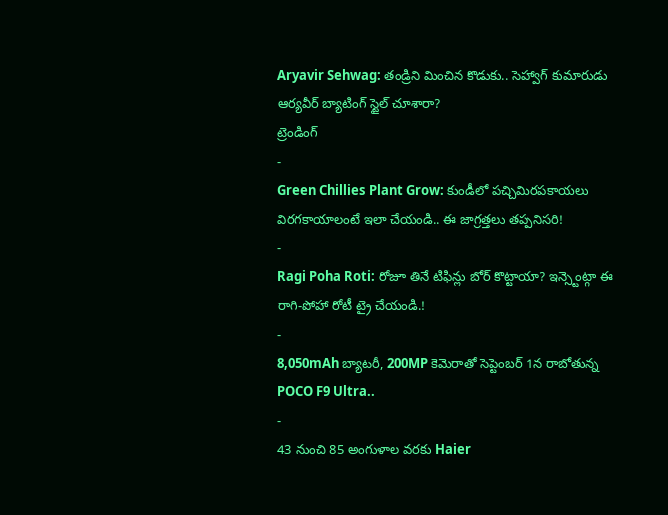Aryavir Sehwag: తండ్రిని మించిన కొడుకు.. సెహ్వాగ్ కుమారుడు ఆర్యవీర్ బ్యాటింగ్ స్టైల్ చూశారా?
ట్రెండింగ్
-
Green Chillies Plant Grow: కుండీలో పచ్చిమిరపకాయలు విరగకాయాలంటే ఇలా చేయండి.. ఈ జాగ్రత్తలు తప్పనిసరి!
-
Ragi Poha Roti: రోజూ తినే టిఫిన్లు బోర్ కొట్టాయా? ఇన్స్టెంట్గా ఈ రాగి-పోహా రోటీ ట్రై చేయండి.!
-
8,050mAh బ్యాటరీ, 200MP కెమెరాతో సెప్టెంబర్ 1న రాబోతున్న POCO F9 Ultra..
-
43 నుంచి 85 అంగుళాల వరకు Haier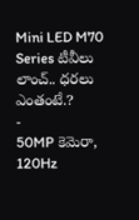Mini LED M70 Series టీవీలు లాంచ్.. ధరలు ఎంతంటే.?
-
50MP కెమెరా, 120Hz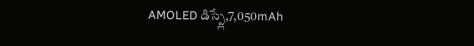AMOLED డిస్ప్లే,7,050mAh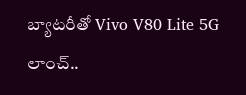బ్యాటరీతో Vivo V80 Lite 5G లాంచ్..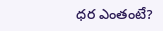ధర ఎంతంటే?